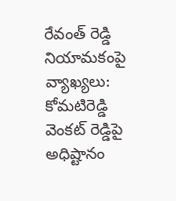రేవంత్ రెడ్డి నియామకంపై వ్యాఖ్యలు: కోమటిరెడ్డి వెంకట్ రెడ్డిపై అధిష్టానం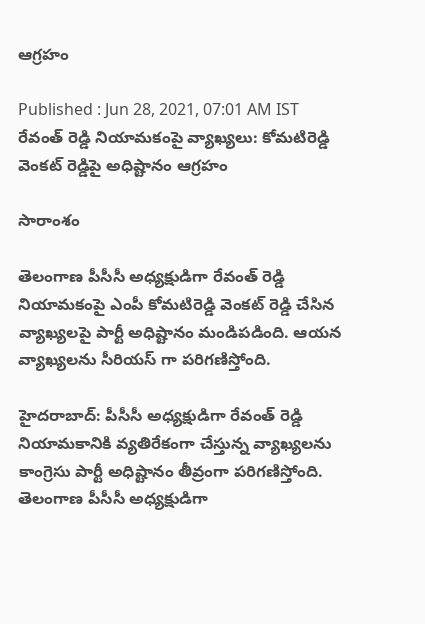ఆగ్రహం

Published : Jun 28, 2021, 07:01 AM IST
రేవంత్ రెడ్డి నియామకంపై వ్యాఖ్యలు: కోమటిరెడ్డి వెంకట్ రెడ్డిపై అధిష్టానం ఆగ్రహం

సారాంశం

తెలంగాణ పీసీసీ అధ్యక్షుడిగా రేవంత్ రెడ్డి నియామకంపై ఎంపీ కోమటిరెడ్డి వెంకట్ రెడ్డి చేసిన వ్యాఖ్యలపై పార్టీ అధిష్టానం మండిపడింది. ఆయన వ్యాఖ్యలను సీరియస్ గా పరిగణిస్తోంది.

హైదరాబాద్: పీసీసీ అధ్యక్షుడిగా రేవంత్ రెడ్డి నియామకానికి వ్యతిరేకంగా చేస్తున్న వ్యాఖ్యలను కాంగ్రెసు పార్టీ అధిష్టానం తీవ్రంగా పరిగణిస్తోంది. తెలంగాణ పీసీసీ అధ్యక్షుడిగా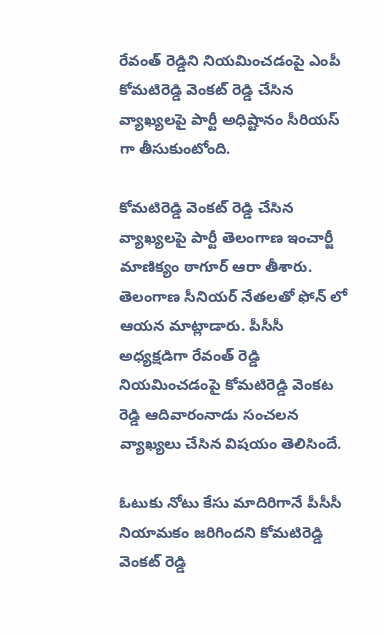రేవంత్ రెడ్డిని నియమించడంపై ఎంపీ కోమటిరెడ్డి వెంకట్ రెడ్డి చేసిన వ్యాఖ్యలపై పార్టీ అధిష్టానం సీరియస్ గా తీసుకుంటోంది.

కోమటిరెడ్డి వెంకట్ రెడ్డి చేసిన వ్యాఖ్యలపై పార్టీ తెలంగాణ ఇంచార్జీ మాణిక్యం ఠాగూర్ ఆరా తీశారు. తెలంగాణ సీనియర్ నేతలతో ఫోన్ లో ఆయన మాట్లాడారు. పీసీసీ అధ్యక్షడిగా రేవంత్ రెడ్డి నియమించడంపై కోమటిరెడ్డి వెంకట రెడ్డి ఆదివారంనాడు సంచలన వ్యాఖ్యలు చేసిన విషయం తెలిసిందే.

ఓటుకు నోటు కేసు మాదిరిగానే పీసీసీ నియామకం జరిగిందని కోమటిరెడ్డి వెంకట్ రెడ్డి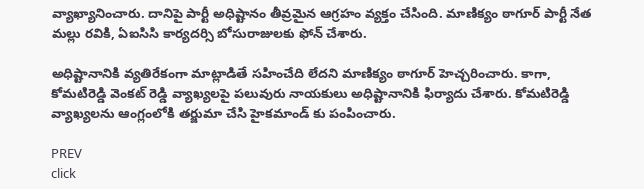వ్యాఖ్యానించారు. దానిపై పార్టీ అధిష్టానం తీవ్రమైన ఆగ్రహం వ్యక్తం చేసింది. మాణిక్యం ఠాగూర్ పార్టీ నేత మల్లు రవికి, ఏఐసిసి కార్యదర్సి బోసురాజులకు ఫోన్ చేశారు.

అధిష్టానానికి వ్యతిరేకంగా మాట్లాడితే సహించేది లేదని మాణిక్యం ఠాగూర్ హెచ్చరించారు. కాగా, కోమటిరెడ్డి వెంకట్ రెడ్డి వ్యాఖ్యలపై పలువురు నాయకులు అధిష్టానానికి ఫిర్యాదు చేశారు. కోమటిరెడ్డి వ్యాఖ్యలను ఆంగ్లంలోకి తర్జుమా చేసి హైకమాండ్ కు పంపించారు.

PREV
click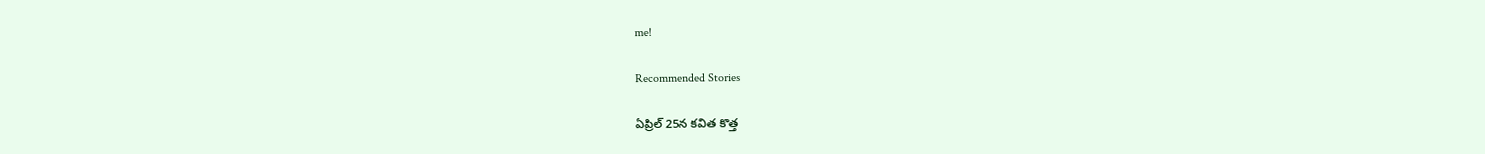me!

Recommended Stories

ఏప్రిల్ 25న కవిత కొత్త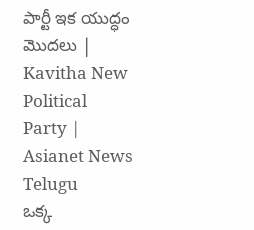పార్టీ ఇక యుద్ధం మొదలు | Kavitha New Political Party | Asianet News Telugu
ఒక్క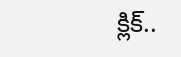క్లిక్..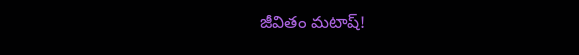జీవితం మటాష్!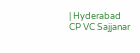| Hyderabad CP VC Sajjanar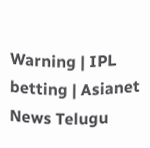Warning | IPL betting | Asianet News Telugu